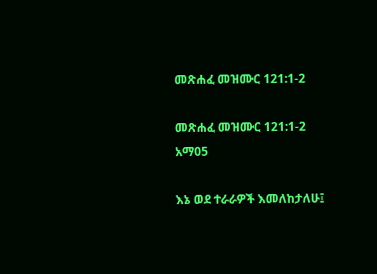መጽሐፈ መዝሙር 121:1-2

መጽሐፈ መዝሙር 121:1-2 አማ05

እኔ ወደ ተራራዎች እመለከታለሁ፤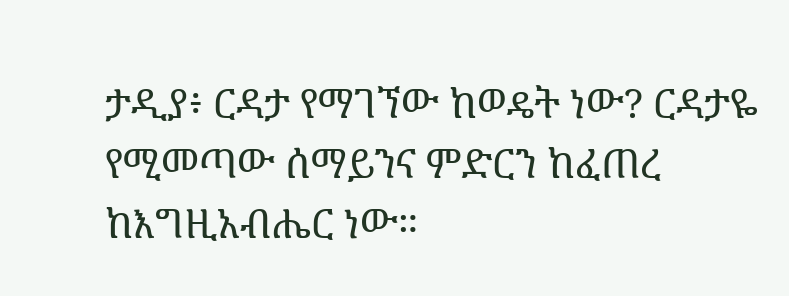ታዲያ፥ ርዳታ የማገኘው ከወዴት ነው? ርዳታዬ የሚመጣው ሰማይንና ምድርን ከፈጠረ ከእግዚአብሔር ነው።